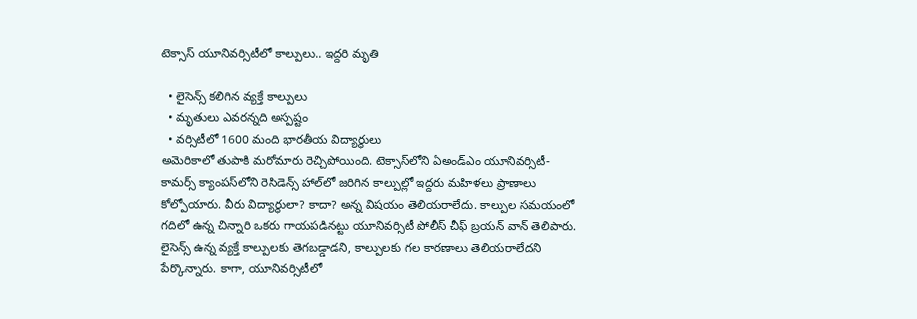టెక్సాస్‌ యూనివర్సిటీలో కాల్పులు.. ఇద్దరి మృతి

  • లైసెన్స్ కలిగిన వ్యక్తే కాల్పులు
  • మృతులు ఎవరన్నది అస్పష్టం
  • వర్సిటీలో 1600 మంది భారతీయ విద్యార్థులు
అమెరికాలో తుపాకి మరోమారు రెచ్చిపోయింది. టెక్సాస్‌లోని ఏఅండ్ఎం యూనివర్సిటీ-కామర్స్ క్యాంపస్‌లోని రెసిడెన్స్ హాల్‌లో జరిగిన కాల్పుల్లో ఇద్దరు మహిళలు ప్రాణాలు కోల్పోయారు. వీరు విద్యార్థులా? కాదా? అన్న విషయం తెలియరాలేదు. కాల్పుల సమయంలో గదిలో ఉన్న చిన్నారి ఒకరు గాయపడినట్టు యూనివర్సిటీ పోలీస్ చీఫ్ బ్రయన్ వాన్ తెలిపారు. లైసెన్స్ ఉన్న వ్యక్తే కాల్పులకు తెగబడ్డాడని, కాల్పులకు గల కారణాలు తెలియరాలేదని పేర్కొన్నారు. కాగా, యూనివర్సిటీలో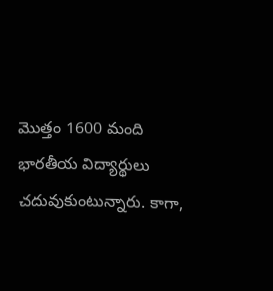మొత్తం 1600 మంది భారతీయ విద్యార్థులు చదువుకుంటున్నారు. కాగా,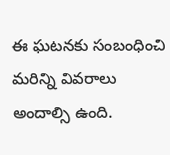ఈ ఘటనకు సంబంధించి మరిన్ని వివరాలు అందాల్సి ఉంది.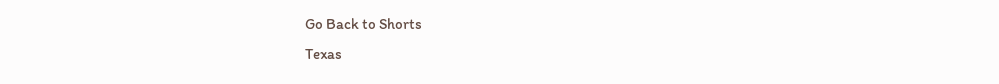Go Back to Shorts
Texas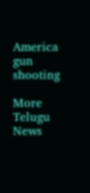America
gun shooting

More Telugu News